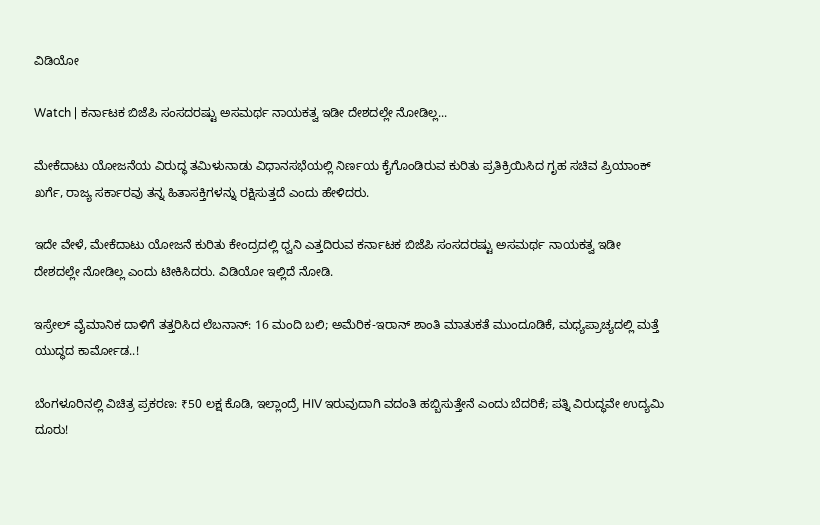ವಿಡಿಯೋ

Watch | ಕರ್ನಾಟಕ ಬಿಜೆಪಿ ಸಂಸದರಷ್ಟು ಅಸಮರ್ಥ ನಾಯಕತ್ವ ಇಡೀ ದೇಶದಲ್ಲೇ ನೋಡಿಲ್ಲ...

ಮೇಕೆದಾಟು ಯೋಜನೆಯ ವಿರುದ್ಧ ತಮಿಳುನಾಡು ವಿಧಾನಸಭೆಯಲ್ಲಿ ನಿರ್ಣಯ ಕೈಗೊಂಡಿರುವ ಕುರಿತು ಪ್ರತಿಕ್ರಿಯಿಸಿದ ಗೃಹ ಸಚಿವ ಪ್ರಿಯಾಂಕ್ ಖರ್ಗೆ, ರಾಜ್ಯ ಸರ್ಕಾರವು ತನ್ನ ಹಿತಾಸಕ್ತಿಗಳನ್ನು ರಕ್ಷಿಸುತ್ತದೆ ಎಂದು ಹೇಳಿದರು.

ಇದೇ ವೇಳೆ, ಮೇಕೆದಾಟು ಯೋಜನೆ ಕುರಿತು ಕೇಂದ್ರದಲ್ಲಿ ಧ್ವನಿ ಎತ್ತದಿರುವ ಕರ್ನಾಟಕ ಬಿಜೆಪಿ ಸಂಸದರಷ್ಟು ಅಸಮರ್ಥ ನಾಯಕತ್ವ ಇಡೀ ದೇಶದಲ್ಲೇ ನೋಡಿಲ್ಲ ಎಂದು ಟೀಕಿಸಿದರು. ವಿಡಿಯೋ ಇಲ್ಲಿದೆ ನೋಡಿ.

ಇಸ್ರೇಲ್ ವೈಮಾನಿಕ ದಾಳಿಗೆ ತತ್ತರಿಸಿದ ಲೆಬನಾನ್: 16 ಮಂದಿ ಬಲಿ; ಅಮೆರಿಕ-ಇರಾನ್ ಶಾಂತಿ ಮಾತುಕತೆ ಮುಂದೂಡಿಕೆ, ಮಧ್ಯಪ್ರಾಚ್ಯದಲ್ಲಿ ಮತ್ತೆ ಯುದ್ಧದ ಕಾರ್ಮೋಡ..!

ಬೆಂಗಳೂರಿನಲ್ಲಿ ವಿಚಿತ್ರ ಪ್ರಕರಣ: ₹50 ಲಕ್ಷ ಕೊಡಿ, ಇಲ್ಲಾಂದ್ರೆ HIV ಇರುವುದಾಗಿ ವದಂತಿ ಹಬ್ಬಿಸುತ್ತೇನೆ ಎಂದು ಬೆದರಿಕೆ; ಪತ್ನಿ ವಿರುದ್ಧವೇ ಉದ್ಯಮಿ ದೂರು!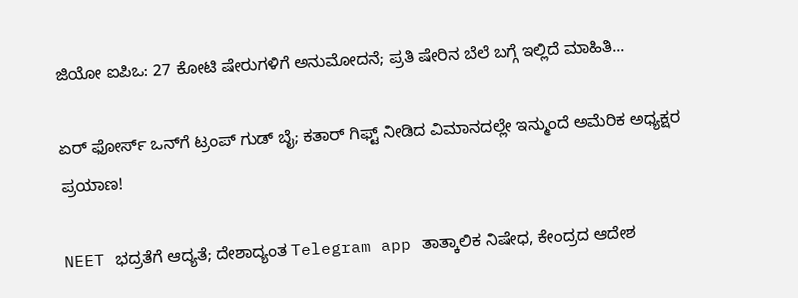ಜಿಯೋ ಐಪಿಒ: 27 ಕೋಟಿ ಷೇರುಗಳಿಗೆ ಅನುಮೋದನೆ; ಪ್ರತಿ ಷೇರಿನ ಬೆಲೆ ಬಗ್ಗೆ ಇಲ್ಲಿದೆ ಮಾಹಿತಿ...

ಏರ್ ಫೋರ್ಸ್ ಒನ್‌ಗೆ ಟ್ರಂಪ್ ಗುಡ್ ಬೈ; ಕತಾರ್ ಗಿಫ್ಟ್ ನೀಡಿದ ವಿಮಾನದಲ್ಲೇ ಇನ್ಮುಂದೆ ಅಮೆರಿಕ ಅಧ್ಯಕ್ಷರ ಪ್ರಯಾಣ!

NEET ಭದ್ರತೆಗೆ ಆದ್ಯತೆ; ದೇಶಾದ್ಯಂತ Telegram app ತಾತ್ಕಾಲಿಕ ನಿಷೇಧ, ಕೇಂದ್ರದ ಆದೇಶ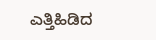ಎತ್ತಿಹಿಡಿದ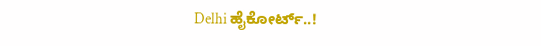Delhi ಹೈಕೋರ್ಟ್..!